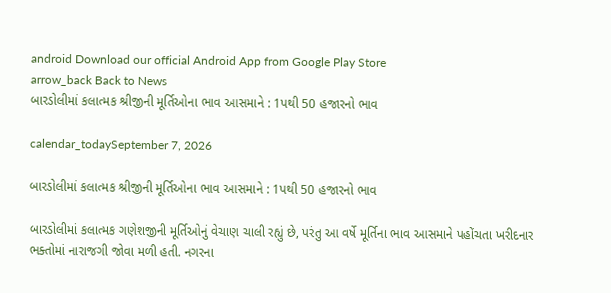android Download our official Android App from Google Play Store
arrow_back Back to News
બારડોલીમાં કલાત્મક શ્રીજીની મૂર્તિઓના ભાવ આસમાને : 1પથી 50 હજારનો ભાવ

calendar_todaySeptember 7, 2026

બારડોલીમાં કલાત્મક શ્રીજીની મૂર્તિઓના ભાવ આસમાને : 1પથી 50 હજારનો ભાવ

બારડોલીમાં કલાત્મક ગણેશજીની મૂર્તિઓનું વેચાણ ચાલી રહ્યું છે, પરંતુ આ વર્ષે મૂર્તિના ભાવ આસમાને પહોંચતા ખરીદનાર ભક્તોમાં નારાજગી જોવા મળી હતી. નગરના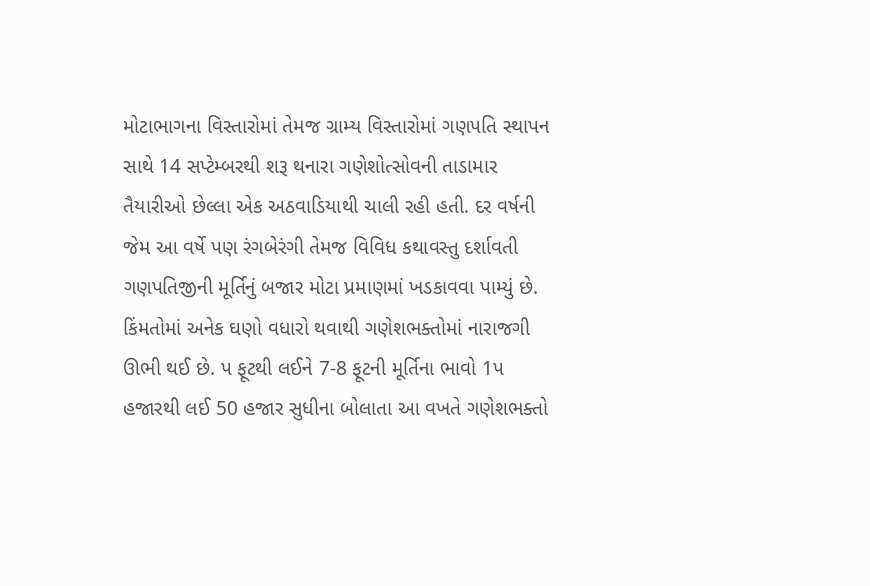મોટાભાગના વિસ્તારોમાં તેમજ ગ્રામ્ય વિસ્તારોમાં ગણપતિ સ્થાપન સાથે 14 સપ્ટેમ્બરથી શરૂ થનારા ગણેશોત્સોવની તાડામાર તૈયારીઓ છેલ્લા એક અઠવાડિયાથી ચાલી રહી હતી. દર વર્ષની જેમ આ વર્ષે પણ રંગબેરંગી તેમજ વિવિધ કથાવસ્તુ દર્શાવતી ગણપતિજીની મૂર્તિનું બજાર મોટા પ્રમાણમાં ખડકાવવા પામ્યું છે. કિંમતોમાં અનેક ઘણો વધારો થવાથી ગણેશભક્તોમાં નારાજગી ઊભી થઈ છે. પ ફૂટથી લઈને 7-8 ફૂટની મૂર્તિના ભાવો 1પ હજારથી લઈ 50 હજાર સુધીના બોલાતા આ વખતે ગણેશભક્તો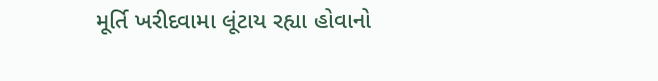મૂર્તિ ખરીદવામા લૂંટાય રહ્યા હોવાનો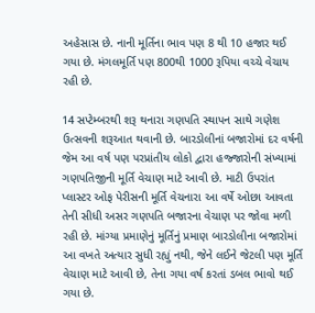અહેસાસ છે. નાની મૂર્તિના ભાવ પણ 8 થી 10 હજાર થઈ ગયા છે. મંગલમૂર્તિ પણ 800થી 1000 રૂપિયા વચ્ચે વેચાય રહી છે.

14 સપ્ટેમ્બરથી શરૂ થનારા ગણપતિ સ્થાપન સાથે ગણેશ ઉત્સવની શરૂઆત થવાની છે. બારડોલીનાં બજારોમાં દર વર્ષની જેમ આ વર્ષ પણ પરપ્રાંતીય લોકો દ્વારા હજ્જારોની સંખ્યામાં ગણપતિજીની મૂર્તિ વેચાણ માટે આવી છે. માટી ઉપરાંત પ્લાસ્ટર ઓફ પેરીસની મૂર્તિ વેચનારા આ વર્ષે ઓછા આવતા તેની સીધી અસર ગણપતિ બજારના વેચાણ પર જોવા મળી રહી છે. માંગ્યા પ્રમાણેનું મૂર્તિનું પ્રમાણ બારડોલીના બજારોમાં આ વખતે અત્યાર સુધી રહ્યું નથી, જેને લઈને જેટલી પણ મૂર્તિ વેચાણ માટે આવી છે, તેના ગયા વર્ષ કરતાં ડબલ ભાવો થઈ ગયા છે.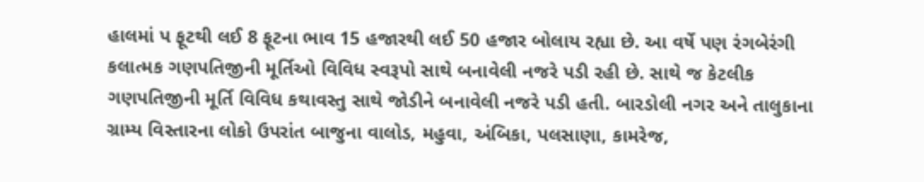હાલમાં પ ફૂટથી લઈ 8 ફૂટના ભાવ 15 હજારથી લઈ 50 હજાર બોલાય રહ્યા છે. આ વર્ષે પણ રંગબેરંગી કલાત્મક ગણપતિજીની મૂર્તિઓ વિવિધ સ્વરૂપો સાથે બનાવેલી નજરે પડી રહી છે. સાથે જ કેટલીક ગણપતિજીની મૂર્તિ વિવિધ કથાવસ્તુ સાથે જોડીને બનાવેલી નજરે પડી હતી. બારડોલી નગર અને તાલુકાના ગ્રામ્ય વિસ્તારના લોકો ઉપરાંત બાજુના વાલોડ, મહુવા, અંબિકા, પલસાણા, કામરેજ,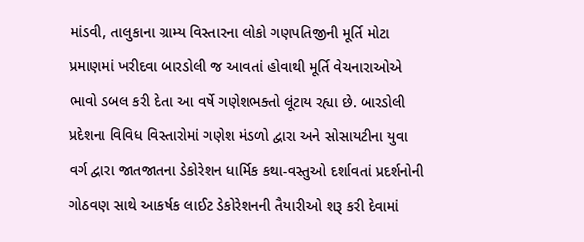માંડવી, તાલુકાના ગ્રામ્ય વિસ્તારના લોકો ગણપતિજીની મૂર્તિ મોટા પ્રમાણમાં ખરીદવા બારડોલી જ આવતાં હોવાથી મૂર્તિ વેચનારાઓએ ભાવો ડબલ કરી દેતા આ વર્ષે ગણેશભક્તો લૂંટાય રહ્યા છે. બારડોલી પ્રદેશના વિવિધ વિસ્તારોમાં ગણેશ મંડળો દ્વારા અને સોસાયટીના યુવા વર્ગ દ્વારા જાતજાતના ડેકોરેશન ધાર્મિક કથા-વસ્તુઓ દર્શાવતાં પ્રદર્શનોની ગોઠવણ સાથે આકર્ષક લાઈટ ડેકોરેશનની તૈયારીઓ શરૂ કરી દેવામાં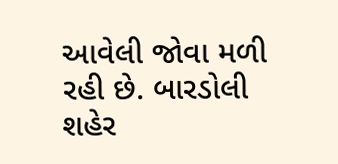આવેલી જોવા મળી રહી છે. બારડોલી શહેર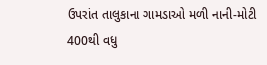ઉપરાંત તાલુકાના ગામડાઓ મળી નાની-મોટી 400થી વધુ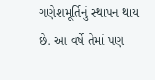ગણેશમૂર્તિનું સ્થાપન થાય છે. આ વર્ષે તેમાં પણ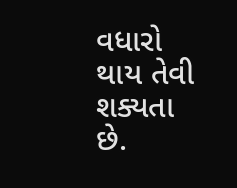વધારો થાય તેવી શક્યતા છે.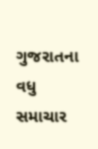ગુજરાતના વધુ સમાચાર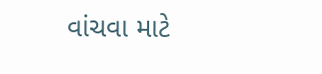વાંચવા માટે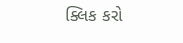ક્લિક કરો